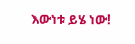እውነቱ ይሄ ነው!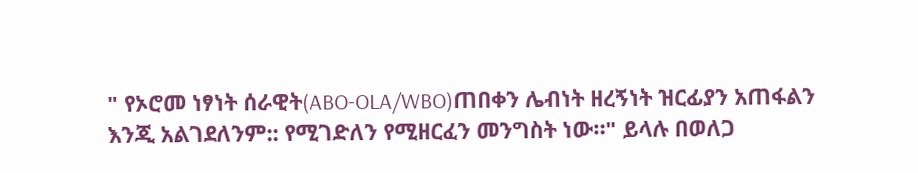" የኦሮመ ነፃነት ሰራዊት(ABO-OLA/WBO)ጠበቀን ሌብነት ዘረኝነት ዝርፊያን አጠፋልን እንጂ አልገደለንም:: የሚገድለን የሚዘርፈን መንግስት ነው።" ይላሉ በወለጋ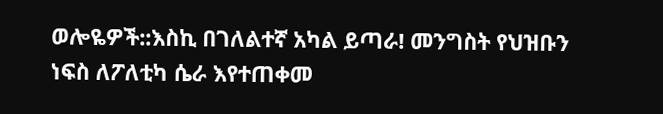ወሎዬዎች::እስኪ በገለልተኛ አካል ይጣራ! መንግስት የህዝቡን ነፍስ ለፖለቲካ ሴራ እየተጠቀመ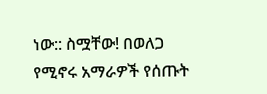ነው:: ስሟቸው! በወለጋ የሚኖሩ አማራዎች የሰጡት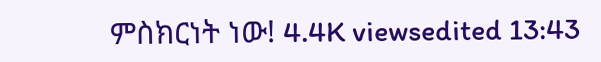ምስክርነት ነው! 4.4K viewsedited 13:43